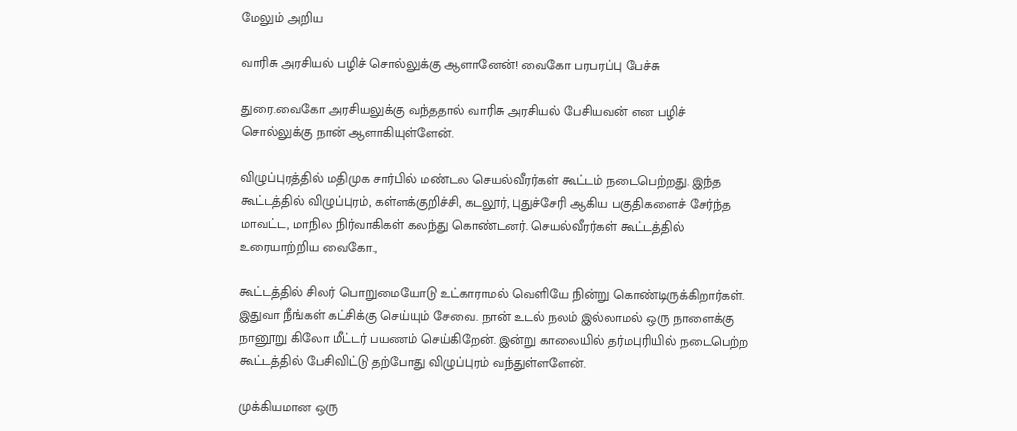மேலும் அறிய

வாரிசு அரசியல் பழிச் சொல்லுக்கு ஆளானேன்! வைகோ பரபரப்பு பேச்சு

துரை.வைகோ அரசியலுக்கு வந்ததால் வாரிசு அரசியல் பேசியவன் என பழிச் சொல்லுக்கு நான் ஆளாகியுள்ளேன்.

விழுப்புரத்தில் மதிமுக சார்பில் மண்டல செயல்வீரர்கள் கூட்டம் நடைபெற்றது. இந்த கூட்டத்தில் விழுப்புரம், கள்ளக்குறிச்சி, கடலூர், புதுச்சேரி ஆகிய பகுதிகளைச் சேர்ந்த மாவட்ட, மாநில நிர்வாகிகள் கலந்து கொண்டனர். செயல்வீரர்கள் கூட்டத்தில் உரையாற்றிய வைகோ.,

கூட்டத்தில் சிலர் பொறுமையோடு உட்காராமல் வெளியே நின்று கொண்டிருக்கிறார்கள். இதுவா நீங்கள் கட்சிக்கு செய்யும் சேவை. நான் உடல் நலம் இல்லாமல் ஒரு நாளைக்கு நானூறு கிலோ மீட்டர் பயணம் செய்கிறேன். இன்று காலையில் தர்மபுரியில் நடைபெற்ற கூட்டத்தில் பேசிவிட்டு தற்போது விழுப்புரம் வந்துள்ளளேன்.

முக்கியமான ஒரு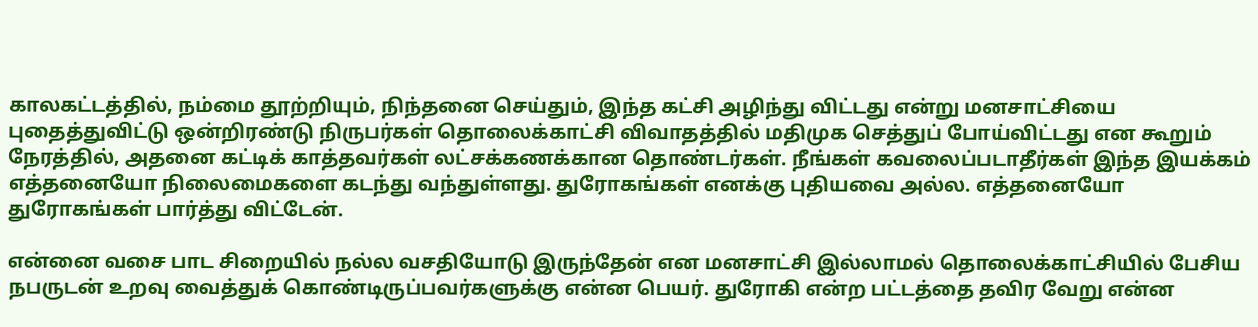காலகட்டத்தில், நம்மை தூற்றியும், நிந்தனை செய்தும், இந்த கட்சி அழிந்து விட்டது என்று மனசாட்சியை புதைத்துவிட்டு ஒன்றிரண்டு நிருபர்கள் தொலைக்காட்சி விவாதத்தில் மதிமுக செத்துப் போய்விட்டது என கூறும் நேரத்தில், அதனை கட்டிக் காத்தவர்கள் லட்சக்கணக்கான தொண்டர்கள். நீங்கள் கவலைப்படாதீர்கள் இந்த இயக்கம் எத்தனையோ நிலைமைகளை கடந்து வந்துள்ளது. துரோகங்கள் எனக்கு புதியவை அல்ல. எத்தனையோ துரோகங்கள் பார்த்து விட்டேன்.

என்னை வசை பாட சிறையில் நல்ல வசதியோடு இருந்தேன் என மனசாட்சி இல்லாமல் தொலைக்காட்சியில் பேசிய நபருடன் உறவு வைத்துக் கொண்டிருப்பவர்களுக்கு என்ன பெயர். துரோகி என்ற பட்டத்தை தவிர வேறு என்ன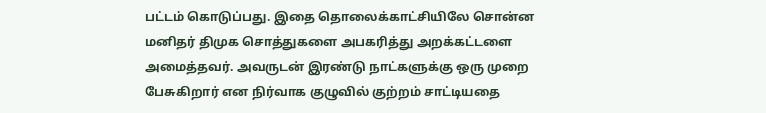பட்டம் கொடுப்பது. இதை தொலைக்காட்சியிலே சொன்ன மனிதர் திமுக சொத்துகளை அபகரித்து அறக்கட்டளை அமைத்தவர். அவருடன் இரண்டு நாட்களுக்கு ஒரு முறை பேசுகிறார் என நிர்வாக குழுவில் குற்றம் சாட்டியதை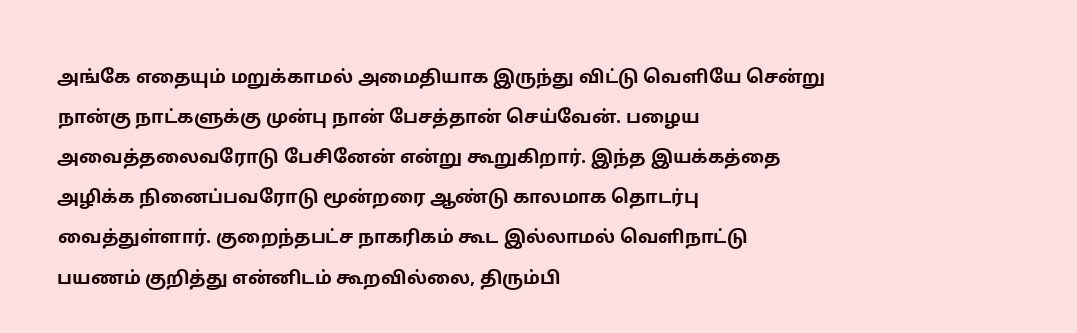அங்கே எதையும் மறுக்காமல் அமைதியாக இருந்து விட்டு வெளியே சென்று நான்கு நாட்களுக்கு முன்பு நான் பேசத்தான் செய்வேன். பழைய அவைத்தலைவரோடு பேசினேன் என்று கூறுகிறார். இந்த இயக்கத்தை அழிக்க நினைப்பவரோடு மூன்றரை ஆண்டு காலமாக தொடர்பு வைத்துள்ளார். குறைந்தபட்ச நாகரிகம் கூட இல்லாமல் வெளிநாட்டு பயணம் குறித்து என்னிடம் கூறவில்லை, திரும்பி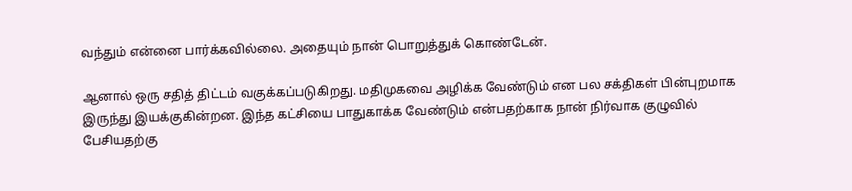வந்தும் என்னை பார்க்கவில்லை. அதையும் நான் பொறுத்துக் கொண்டேன்.

ஆனால் ஒரு சதித் திட்டம் வகுக்கப்படுகிறது. மதிமுகவை அழிக்க வேண்டும் என பல சக்திகள் பின்புறமாக இருந்து இயக்குகின்றன. இந்த கட்சியை பாதுகாக்க வேண்டும் என்பதற்காக நான் நிர்வாக குழுவில் பேசியதற்கு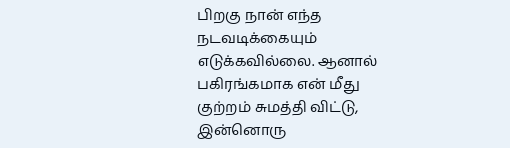பிறகு நான் எந்த நடவடிக்கையும் எடுக்கவில்லை. ஆனால் பகிரங்கமாக என் மீது குற்றம் சுமத்தி விட்டு, இன்னொரு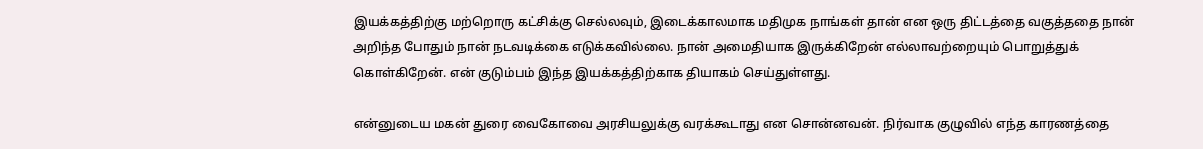இயக்கத்திற்கு மற்றொரு கட்சிக்கு செல்லவும், இடைக்காலமாக மதிமுக நாங்கள் தான் என ஒரு திட்டத்தை வகுத்ததை நான் அறிந்த போதும் நான் நடவடிக்கை எடுக்கவில்லை. நான் அமைதியாக இருக்கிறேன் எல்லாவற்றையும் பொறுத்துக் கொள்கிறேன். என் குடும்பம் இந்த இயக்கத்திற்காக தியாகம் செய்துள்ளது.

என்னுடைய மகன் துரை வைகோவை அரசியலுக்கு வரக்கூடாது என சொன்னவன். நிர்வாக குழுவில் எந்த காரணத்தை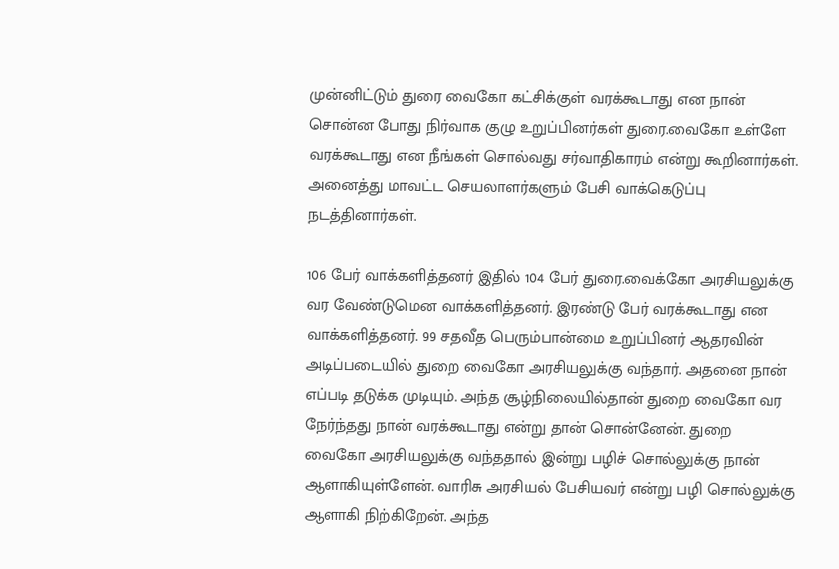முன்னிட்டும் துரை வைகோ கட்சிக்குள் வரக்கூடாது என நான் சொன்ன போது நிர்வாக குழு உறுப்பினர்கள் துரை.வைகோ உள்ளே வரக்கூடாது என நீங்கள் சொல்வது சர்வாதிகாரம் என்று கூறினார்கள். அனைத்து மாவட்ட செயலாளர்களும் பேசி வாக்கெடுப்பு நடத்தினார்கள்.

106 பேர் வாக்களித்தனர் இதில் 104 பேர் துரை.வைக்கோ அரசியலுக்கு வர வேண்டுமென வாக்களித்தனர். இரண்டு பேர் வரக்கூடாது என வாக்களித்தனர். 99 சதவீத பெரும்பான்மை உறுப்பினர் ஆதரவின் அடிப்படையில் துறை வைகோ அரசியலுக்கு வந்தார். அதனை நான் எப்படி தடுக்க முடியும். அந்த சூழ்நிலையில்தான் துறை வைகோ வர நேர்ந்தது நான் வரக்கூடாது என்று தான் சொன்னேன். துறை வைகோ அரசியலுக்கு வந்ததால் இன்று பழிச் சொல்லுக்கு நான் ஆளாகியுள்ளேன். வாரிசு அரசியல் பேசியவர் என்று பழி சொல்லுக்கு ஆளாகி நிற்கிறேன். அந்த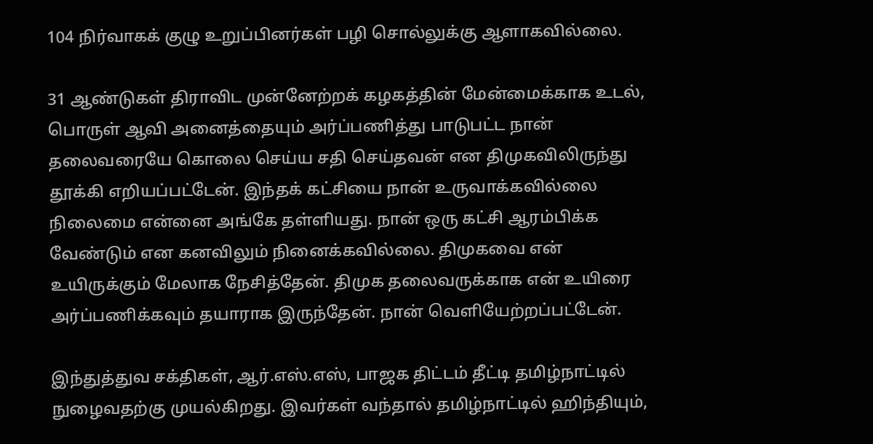104 நிர்வாகக் குழு உறுப்பினர்கள் பழி சொல்லுக்கு ஆளாகவில்லை.

31 ஆண்டுகள் திராவிட முன்னேற்றக் கழகத்தின் மேன்மைக்காக உடல், பொருள் ஆவி அனைத்தையும் அர்ப்பணித்து பாடுபட்ட நான் தலைவரையே கொலை செய்ய சதி செய்தவன் என திமுகவிலிருந்து தூக்கி எறியப்பட்டேன். இந்தக் கட்சியை நான் உருவாக்கவில்லை நிலைமை என்னை அங்கே தள்ளியது. நான் ஒரு கட்சி ஆரம்பிக்க வேண்டும் என கனவிலும் நினைக்கவில்லை. திமுகவை என் உயிருக்கும் மேலாக நேசித்தேன். திமுக தலைவருக்காக என் உயிரை அர்ப்பணிக்கவும் தயாராக இருந்தேன். நான் வெளியேற்றப்பட்டேன்.

இந்துத்துவ சக்திகள், ஆர்.எஸ்.எஸ், பாஜக திட்டம் தீட்டி தமிழ்நாட்டில் நுழைவதற்கு முயல்கிறது. இவர்கள் வந்தால் தமிழ்நாட்டில் ஹிந்தியும்,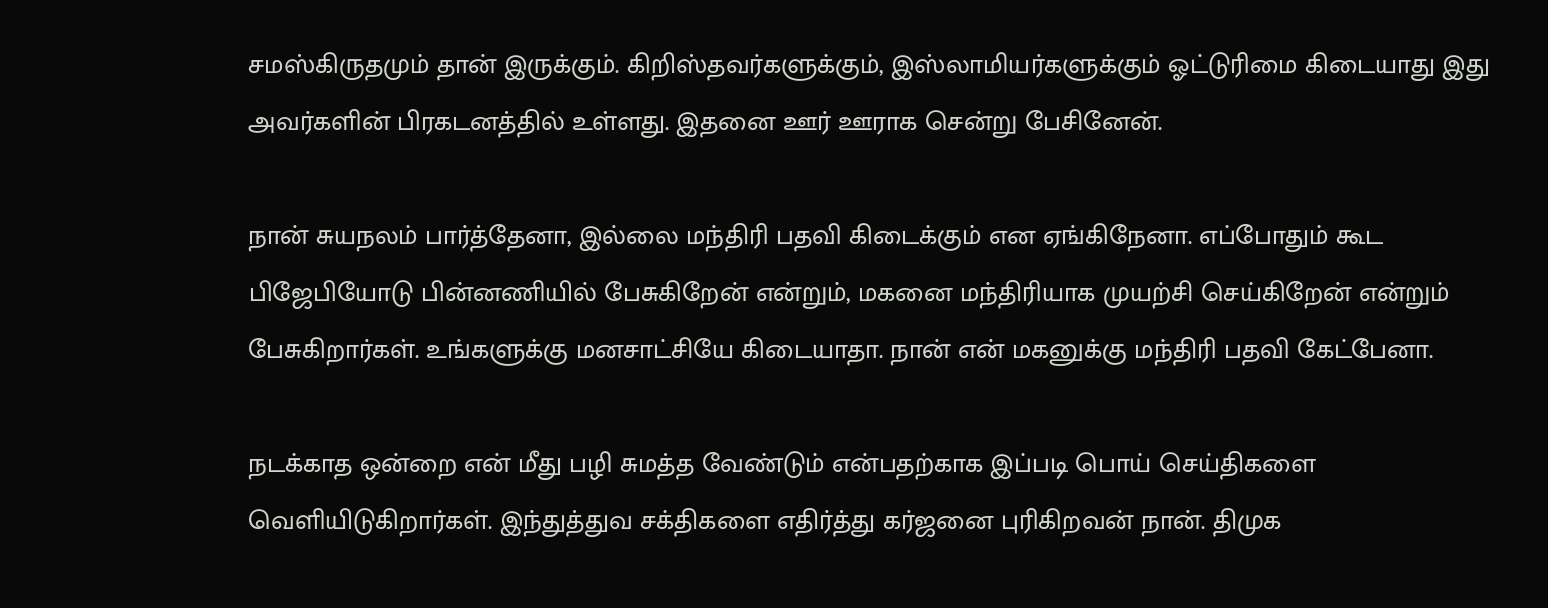சமஸ்கிருதமும் தான் இருக்கும். கிறிஸ்தவர்களுக்கும், இஸ்லாமியர்களுக்கும் ஓட்டுரிமை கிடையாது இது அவர்களின் பிரகடனத்தில் உள்ளது. இதனை ஊர் ஊராக சென்று பேசினேன்.

நான் சுயநலம் பார்த்தேனா, இல்லை மந்திரி பதவி கிடைக்கும் என ஏங்கிநேனா. எப்போதும் கூட பிஜேபியோடு பின்னணியில் பேசுகிறேன் என்றும், மகனை மந்திரியாக முயற்சி செய்கிறேன் என்றும் பேசுகிறார்கள். உங்களுக்கு மனசாட்சியே கிடையாதா. நான் என் மகனுக்கு மந்திரி பதவி கேட்பேனா.

நடக்காத ஒன்றை என் மீது பழி சுமத்த வேண்டும் என்பதற்காக இப்படி பொய் செய்திகளை வெளியிடுகிறார்கள். இந்துத்துவ சக்திகளை எதிர்த்து கர்ஜனை புரிகிறவன் நான். திமுக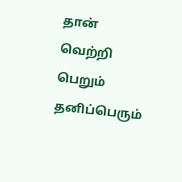தான் வெற்றி பெறும் தனிப்பெரும்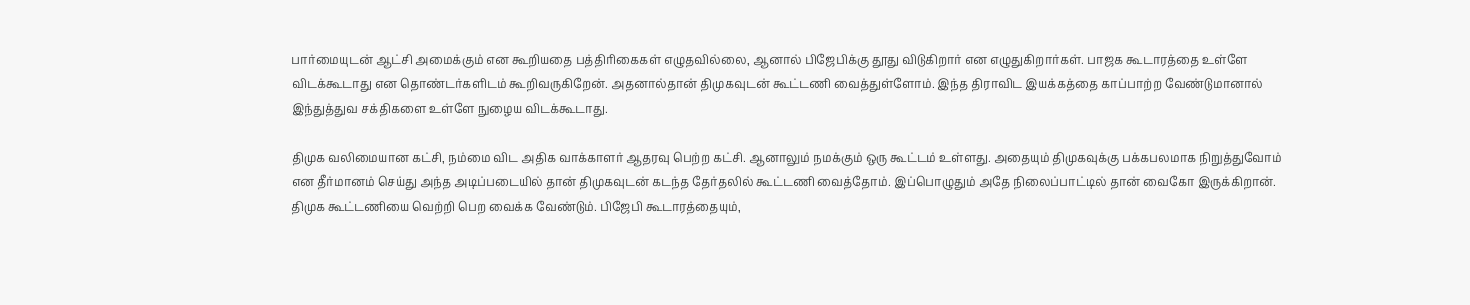பார்மையுடன் ஆட்சி அமைக்கும் என கூறியதை பத்திரிகைகள் எழுதவில்லை, ஆனால் பிஜேபிக்கு தூது விடுகிறார் என எழுதுகிறார்கள். பாஜக கூடாரத்தை உள்ளே விடக்கூடாது என தொண்டர்களிடம் கூறிவருகிறேன். அதனால்தான் திமுகவுடன் கூட்டணி வைத்துள்ளோம். இந்த திராவிட இயக்கத்தை காப்பாற்ற வேண்டுமானால் இந்துத்துவ சக்திகளை உள்ளே நுழைய விடக்கூடாது.

திமுக வலிமையான கட்சி, நம்மை விட அதிக வாக்காளர் ஆதரவு பெற்ற கட்சி. ஆனாலும் நமக்கும் ஒரு கூட்டம் உள்ளது. அதையும் திமுகவுக்கு பக்கபலமாக நிறுத்துவோம் என தீர்மானம் செய்து அந்த அடிப்படையில் தான் திமுகவுடன் கடந்த தேர்தலில் கூட்டணி வைத்தோம். இப்பொழுதும் அதே நிலைப்பாட்டில் தான் வைகோ இருக்கிறான். திமுக கூட்டணியை வெற்றி பெற வைக்க வேண்டும். பிஜேபி கூடாரத்தையும்,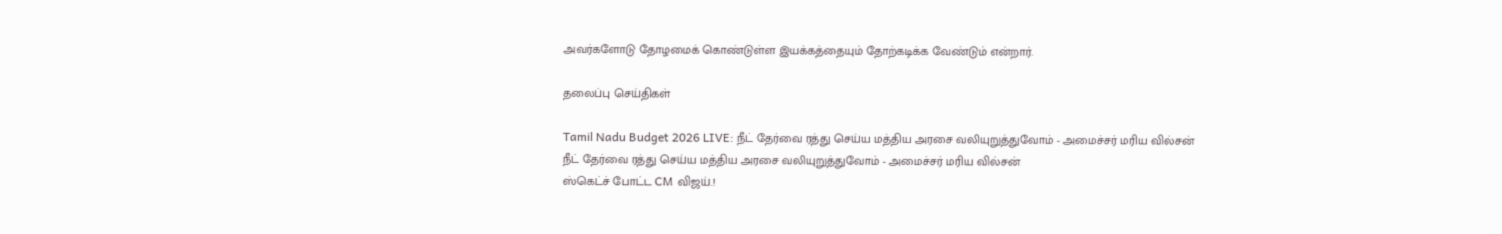அவர்களோடு தோழமைக் கொண்டுள்ள இயக்கத்தையும் தோற்கடிக்க வேண்டும் என்றார்.

தலைப்பு செய்திகள்

Tamil Nadu Budget 2026 LIVE: நீட் தேர்வை ரத்து செய்ய மத்திய அரசை வலியுறுத்துவோம் - அமைச்சர் மரிய வில்சன்
நீட் தேர்வை ரத்து செய்ய மத்திய அரசை வலியுறுத்துவோம் - அமைச்சர் மரிய வில்சன்
ஸ்கெட்ச் போட்ட CM விஜய்.!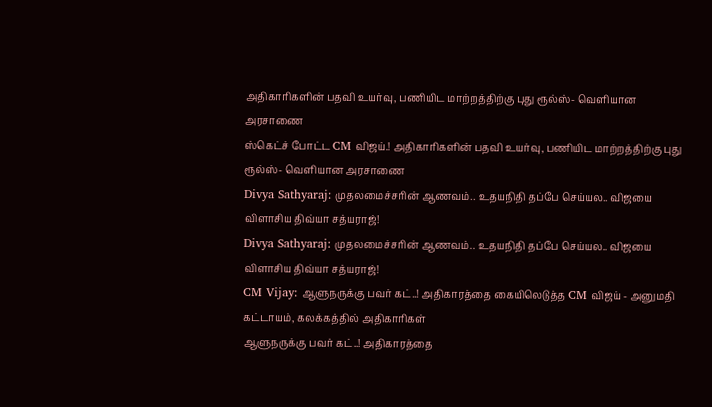அதிகாரிகளின் பதவி உயர்வு, பணியிட மாற்றத்திற்கு புது ரூல்ஸ்- வெளியான அரசாணை
ஸ்கெட்ச் போட்ட CM விஜய்.! அதிகாரிகளின் பதவி உயர்வு, பணியிட மாற்றத்திற்கு புது ரூல்ஸ்- வெளியான அரசாணை
Divya Sathyaraj: முதலமைச்சரின் ஆணவம்.. உதயநிதி தப்பே செய்யல.. விஜயை விளாசிய திவ்யா சத்யராஜ்!
Divya Sathyaraj: முதலமைச்சரின் ஆணவம்.. உதயநிதி தப்பே செய்யல.. விஜயை விளாசிய திவ்யா சத்யராஜ்!
CM Vijay: ஆளுநருக்கு பவர் கட்..! அதிகாரத்தை கையிலெடுத்த CM விஜய் - அனுமதி கட்டாயம், கலக்கத்தில் அதிகாரிகள்
ஆளுநருக்கு பவர் கட்..! அதிகாரத்தை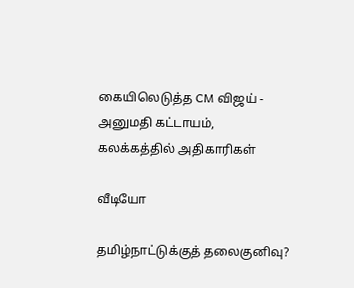கையிலெடுத்த CM விஜய் - அனுமதி கட்டாயம், கலக்கத்தில் அதிகாரிகள்

வீடியோ

தமிழ்நாட்டுக்குத் தலைகுனிவு?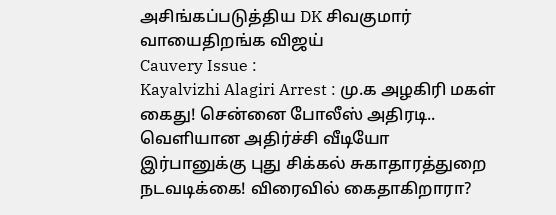அசிங்கப்படுத்திய DK சிவகுமார் வாயைதிறங்க விஜய்
Cauvery Issue :
Kayalvizhi Alagiri Arrest : மு.க அழகிரி மகள் கைது! சென்னை போலீஸ் அதிரடி.. வெளியான அதிர்ச்சி வீடியோ
இர்பானுக்கு புது சிக்கல் சுகாதாரத்துறை நடவடிக்கை! விரைவில் கைதாகிறாரா?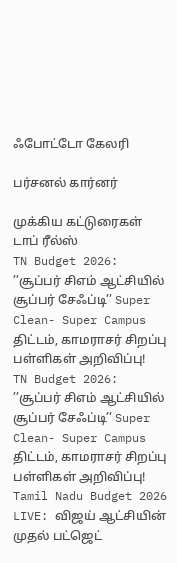ஃபோட்டோ கேலரி

பர்சனல் கார்னர்

முக்கிய கட்டுரைகள்
டாப் ரீல்ஸ்
TN Budget 2026: ’’சூப்பர் சிஎம் ஆட்சியில் சூப்பர் சேஃப்டி’’ Super Clean- Super Campus திட்டம், காமராசர் சிறப்பு பள்ளிகள் அறிவிப்பு!
TN Budget 2026: ’’சூப்பர் சிஎம் ஆட்சியில் சூப்பர் சேஃப்டி’’ Super Clean- Super Campus திட்டம், காமராசர் சிறப்பு பள்ளிகள் அறிவிப்பு!
Tamil Nadu Budget 2026 LIVE: விஜய் ஆட்சியின் முதல் பட்ஜெட்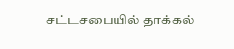சட்டசபையில் தாக்கல்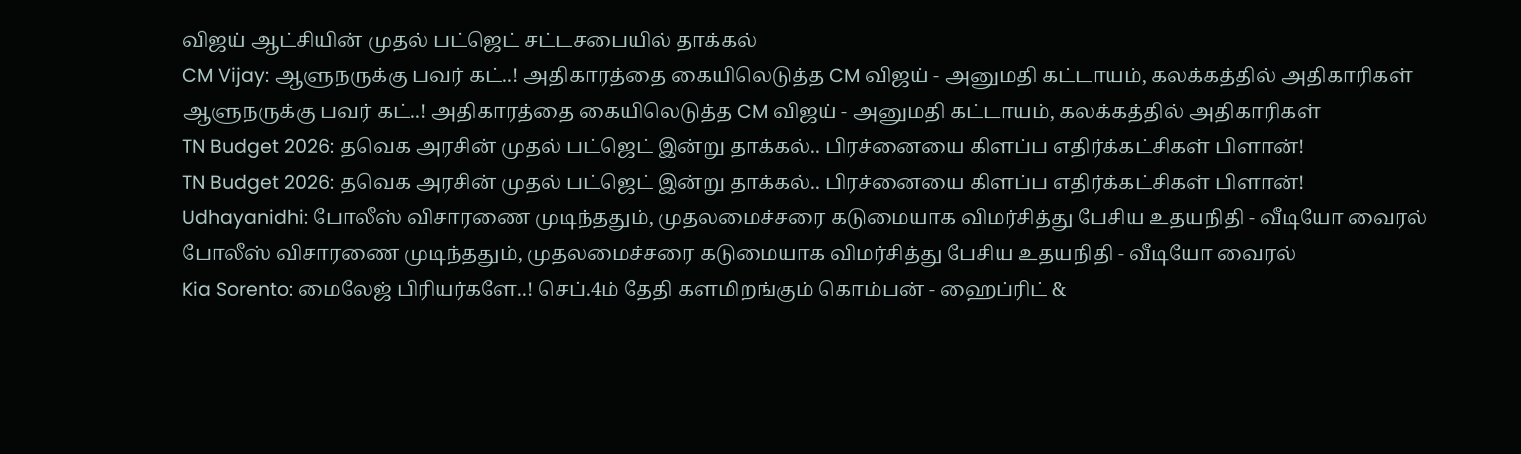விஜய் ஆட்சியின் முதல் பட்ஜெட் சட்டசபையில் தாக்கல்
CM Vijay: ஆளுநருக்கு பவர் கட்..! அதிகாரத்தை கையிலெடுத்த CM விஜய் - அனுமதி கட்டாயம், கலக்கத்தில் அதிகாரிகள்
ஆளுநருக்கு பவர் கட்..! அதிகாரத்தை கையிலெடுத்த CM விஜய் - அனுமதி கட்டாயம், கலக்கத்தில் அதிகாரிகள்
TN Budget 2026: தவெக அரசின் முதல் பட்ஜெட் இன்று தாக்கல்.. பிரச்னையை கிளப்ப எதிர்க்கட்சிகள் பிளான்!
TN Budget 2026: தவெக அரசின் முதல் பட்ஜெட் இன்று தாக்கல்.. பிரச்னையை கிளப்ப எதிர்க்கட்சிகள் பிளான்!
Udhayanidhi: போலீஸ் விசாரணை முடிந்ததும், முதலமைச்சரை கடுமையாக விமர்சித்து பேசிய உதயநிதி - வீடியோ வைரல்
போலீஸ் விசாரணை முடிந்ததும், முதலமைச்சரை கடுமையாக விமர்சித்து பேசிய உதயநிதி - வீடியோ வைரல்
Kia Sorento: மைலேஜ் பிரியர்களே..! செப்.4ம் தேதி களமிறங்கும் கொம்பன் - ஹைப்ரிட் &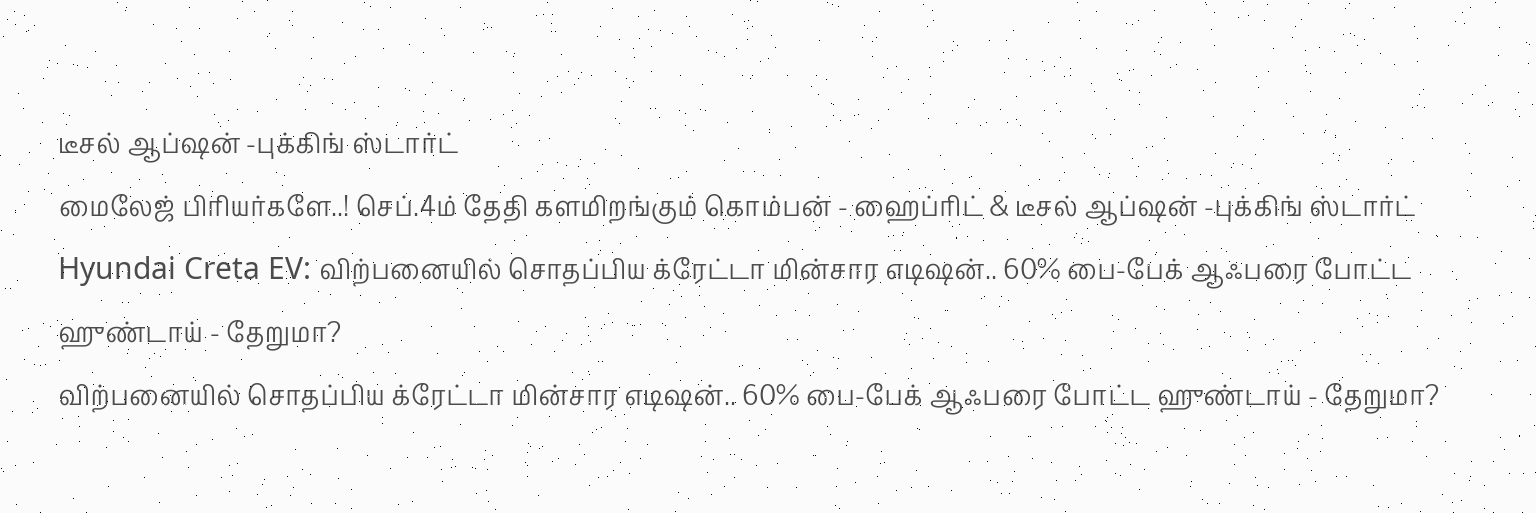டீசல் ஆப்ஷன் -புக்கிங் ஸ்டார்ட்
மைலேஜ் பிரியர்களே..! செப்.4ம் தேதி களமிறங்கும் கொம்பன் - ஹைப்ரிட் & டீசல் ஆப்ஷன் -புக்கிங் ஸ்டார்ட்
Hyundai Creta EV: விற்பனையில் சொதப்பிய க்ரேட்டா மின்சார எடிஷன்.. 60% பை-பேக் ஆஃபரை போட்ட ஹுண்டாய் - தேறுமா?
விற்பனையில் சொதப்பிய க்ரேட்டா மின்சார எடிஷன்.. 60% பை-பேக் ஆஃபரை போட்ட ஹுண்டாய் - தேறுமா?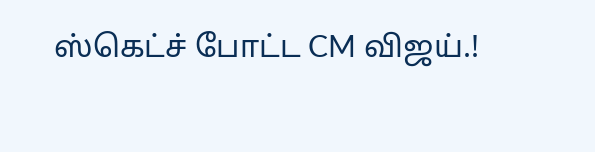ஸ்கெட்ச் போட்ட CM விஜய்.!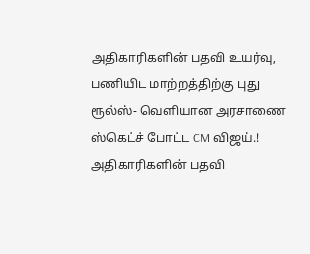அதிகாரிகளின் பதவி உயர்வு, பணியிட மாற்றத்திற்கு புது ரூல்ஸ்- வெளியான அரசாணை
ஸ்கெட்ச் போட்ட CM விஜய்.! அதிகாரிகளின் பதவி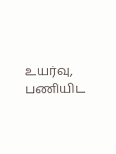உயர்வு, பணியிட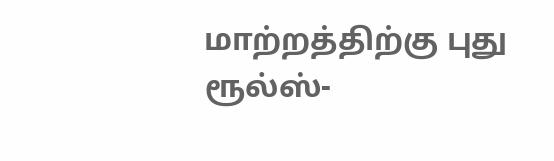மாற்றத்திற்கு புது ரூல்ஸ்-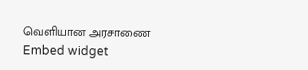வெளியான அரசாணை
Embed widget